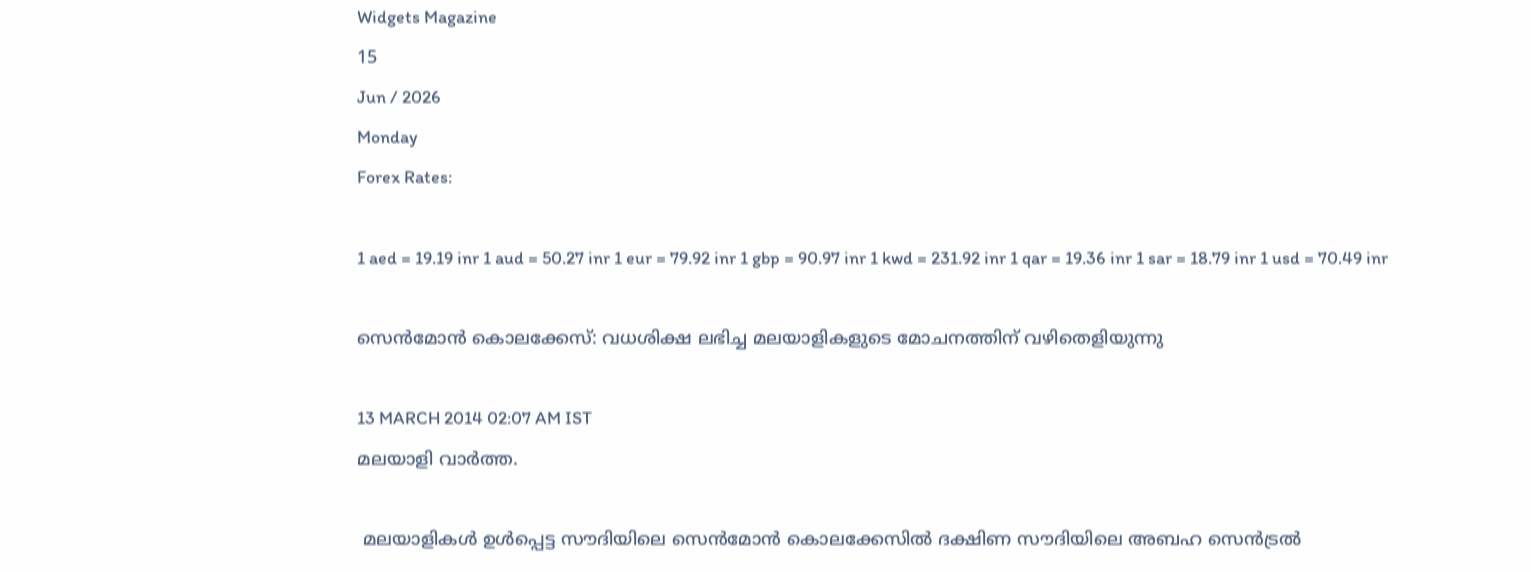Widgets Magazine
15
Jun / 2026
Monday
Forex Rates:

1 aed = 19.19 inr 1 aud = 50.27 inr 1 eur = 79.92 inr 1 gbp = 90.97 inr 1 kwd = 231.92 inr 1 qar = 19.36 inr 1 sar = 18.79 inr 1 usd = 70.49 inr

സെന്‍മോന്‍ കൊലക്കേസ്: വധശിക്ഷ ലഭിച്ച മലയാളികളുടെ മോചനത്തിന് വഴിതെളിയുന്നു

13 MARCH 2014 02:07 AM IST
മലയാളി വാര്‍ത്ത.

 മലയാളികള്‍ ഉള്‍പ്പെട്ട സൗദിയിലെ സെന്‍മോന്‍ കൊലക്കേസില്‍ ദക്ഷിണ സൗദിയിലെ അബഹ സെന്‍ട്രല്‍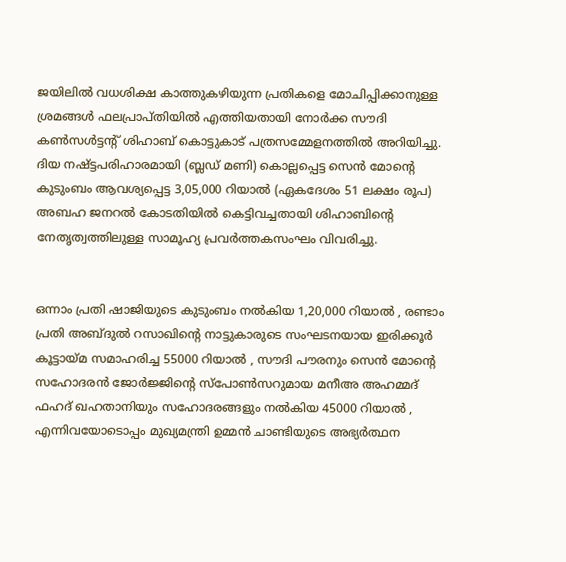ജയിലില്‍ വധശിക്ഷ കാത്തുകഴിയുന്ന പ്രതികളെ മോചിപ്പിക്കാനുള്ള ശ്രമങ്ങള്‍ ഫലപ്രാപ്തിയില്‍ എത്തിയതായി നോര്‍ക്ക സൗദി കണ്‍സള്‍ട്ടന്റ് ശിഹാബ് കൊട്ടുകാട് പത്രസമ്മേളനത്തില്‍ അറിയിച്ചു. ദിയ നഷ്ട്ടപരിഹാരമായി (ബ്ലഡ് മണി) കൊല്ലപ്പെട്ട സെന്‍ മോന്റെ കുടുംബം ആവശ്യപ്പെട്ട 3,05,000 റിയാല്‍ (ഏകദേശം 51 ലക്ഷം രൂപ) അബഹ ജനറല്‍ കോടതിയില്‍ കെട്ടിവച്ചതായി ശിഹാബിന്റെ നേതൃത്വത്തിലുള്ള സാമൂഹ്യ പ്രവര്‍ത്തകസംഘം വിവരിച്ചു.


ഒന്നാം പ്രതി ഷാജിയുടെ കുടുംബം നല്‍കിയ 1,20,000 റിയാല്‍ , രണ്ടാം പ്രതി അബ്ദുല്‍ റസാഖിന്‍റെ നാട്ടുകാരുടെ സംഘടനയായ ഇരിക്കൂര്‍ കൂട്ടായ്മ സമാഹരിച്ച 55000 റിയാല്‍ , സൗദി പൗരനും സെന്‍ മോന്റെ സഹോദരന്‍ ജോര്‍ജ്ജിന്റെ സ്‌പോണ്‍സറുമായ മനീഅ അഹമ്മദ് ഫഹദ് ഖഹതാനിയും സഹോദരങ്ങളും നല്‍കിയ 45000 റിയാല്‍ , എന്നിവയോടൊപ്പം മുഖ്യമന്ത്രി ഉമ്മന്‍ ചാണ്ടിയുടെ അഭ്യര്‍ത്ഥന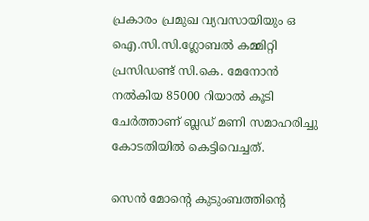പ്രകാരം പ്രമുഖ വ്യവസായിയും ഒ ഐ.സി.സി.ഗ്ലോബല്‍ കമ്മിറ്റി പ്രസിഡണ്ട് സി.കെ. മേനോന്‍ നല്‍കിയ 85000 റിയാല്‍ കൂടി ചേര്‍ത്താണ് ബ്ലഡ് മണി സമാഹരിച്ചു കോടതിയില്‍ കെട്ടിവെച്ചത്.

സെന്‍ മോന്‍റെ കുടുംബത്തിന്റെ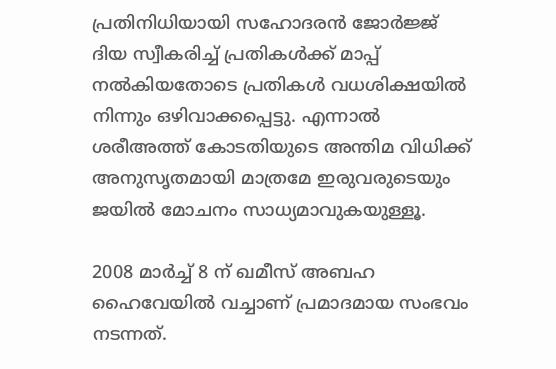പ്രതിനിധിയായി സഹോദരന്‍ ജോര്‍ജ്ജ് ദിയ സ്വീകരിച്ച് പ്രതികള്‍ക്ക് മാപ്പ് നല്‍കിയതോടെ പ്രതികള്‍ വധശിക്ഷയില്‍ നിന്നും ഒഴിവാക്കപ്പെട്ടു. എന്നാല്‍ ശരീഅത്ത് കോടതിയുടെ അന്തിമ വിധിക്ക് അനുസൃതമായി മാത്രമേ ഇരുവരുടെയും ജയില്‍ മോചനം സാധ്യമാവുകയുള്ളൂ.

2008 മാര്‍ച്ച് 8 ന് ഖമീസ് അബഹ ഹൈവേയില്‍ വച്ചാണ് പ്രമാദമായ സംഭവം നടന്നത്.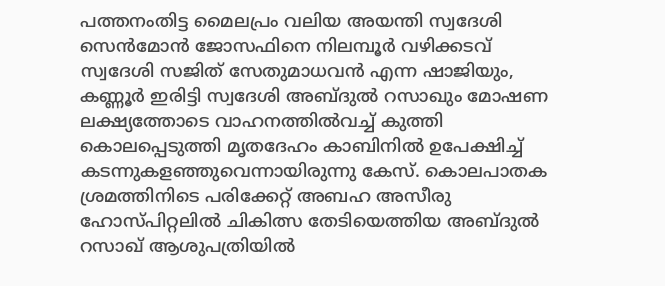പത്തനംതിട്ട മൈലപ്രം വലിയ അയന്തി സ്വദേശി സെന്‍മോന്‍ ജോസഫിനെ നിലമ്പൂര്‍ വഴിക്കടവ് സ്വദേശി സജിത് സേതുമാധവന്‍ എന്ന ഷാജിയും, കണ്ണൂര്‍ ഇരിട്ടി സ്വദേശി അബ്ദുല്‍ റസാഖും മോഷണ ലക്ഷ്യത്തോടെ വാഹനത്തില്‍വച്ച് കുത്തി കൊലപ്പെടുത്തി മൃതദേഹം കാബിനില്‍ ഉപേക്ഷിച്ച് കടന്നുകളഞ്ഞുവെന്നായിരുന്നു കേസ്. കൊലപാതക ശ്രമത്തിനിടെ പരിക്കേറ്റ് അബഹ അസീരു ഹോസ്പിറ്റലില്‍ ചികിത്സ തേടിയെത്തിയ അബ്ദുല്‍ റസാഖ് ആശുപത്രിയില്‍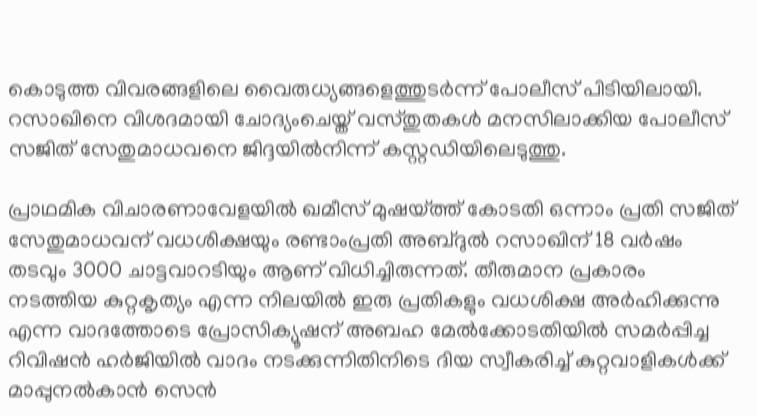കൊടുത്ത വിവരങ്ങളിലെ വൈരുധ്യങ്ങളെത്തുടര്‍ന്ന് പോലീസ് പിടിയിലായി. റസാഖിനെ വിശദമായി ചോദ്യംചെയ്ത് വസ്തുതകള്‍ മനസിലാക്കിയ പോലീസ് സജിത് സേതുമാധവനെ ജിദ്ദയില്‍നിന്ന് കസ്റ്റഡിയിലെടുത്തു.

പ്രാഥമിക വിചാരണാവേളയില്‍ ഖമീസ് മുഷയ്ത്ത് കോടതി ഒന്നാം പ്രതി സജിത് സേതുമാധവന് വധശിക്ഷയും രണ്ടാംപ്രതി അബ്ദുല്‍ റസാഖിന് 18 വര്‍ഷം തടവും 3000 ചാട്ടവാറടിയും ആണ് വിധിച്ചിരുന്നത്. തീരുമാന പ്രകാരം നടത്തിയ കുറ്റകൃത്യം എന്ന നിലയില്‍ ഇരു പ്രതികളും വധശിക്ഷ അര്‍ഹിക്കുന്നു എന്ന വാദത്തോടെ പ്രോസിക്യൂഷന് അബഹ മേല്‍ക്കോടതിയില്‍ സമര്‍പ്പിച്ച റിവിഷന്‍ ഹര്‍ജിയില്‍ വാദം നടക്കുന്നിതിനിടെ ദിയ സ്വീകരിച്ച് കുറ്റവാളികള്‍ക്ക് മാപ്പുനല്‍കാന്‍ സെന്‍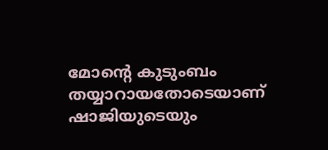മോന്റെ കുടുംബം തയ്യാറായതോടെയാണ് ഷാജിയുടെയും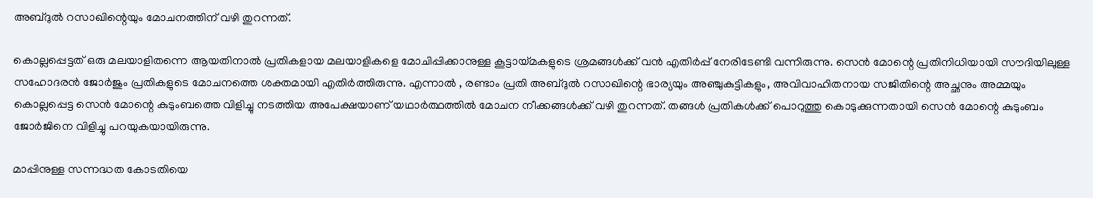അബ്ദുല്‍ റസാഖിന്റെയും മോചനത്തിന് വഴി തുറന്നത്.

കൊല്ലപ്പെട്ടത് ഒരു മലയാളിതന്നെ ആയതിനാല്‍ പ്രതികളായ മലയാളികളെ മോചിപ്പിക്കാനുള്ള കൂട്ടായ്മകളുടെ ശ്രമങ്ങള്‍ക്ക് വന്‍ എതിര്‍പ്പ് നേരിടേണ്ടി വന്നിരുന്നു. സെന്‍ മോന്റെ പ്രതിനിധിയായി സൗദിയിലുള്ള സഹോദരന്‍ ജോര്‍ജും പ്രതികളുടെ മോചനത്തെ ശക്തമായി എതിര്‍ത്തിരുന്നു. എന്നാല്‍ , രണ്ടാം പ്രതി അബ്ദുല്‍ റസാഖിന്റെ ഭാര്യയും അഞ്ചുകുട്ടികളും, അവിവാഹിതനായ സജിതിന്റെ അച്ഛനും അമ്മയും കൊല്ലപ്പെട്ട സെന്‍ മോന്റെ കുടുംബത്തെ വിളിച്ചു നടത്തിയ അപേക്ഷയാണ് യഥാര്‍ത്ഥത്തില്‍ മോചന നീക്കങ്ങള്‍ക്ക് വഴി തുറന്നത്. തങ്ങള്‍ പ്രതികള്‍ക്ക് പൊറുത്തു കൊടുക്കുന്നതായി സെന്‍ മോന്റെ കുടുംബം ജോര്‍ജിനെ വിളിച്ചു പറയുകയായിരുന്നു.

മാപ്പിനുള്ള സന്നദ്ധത കോടതിയെ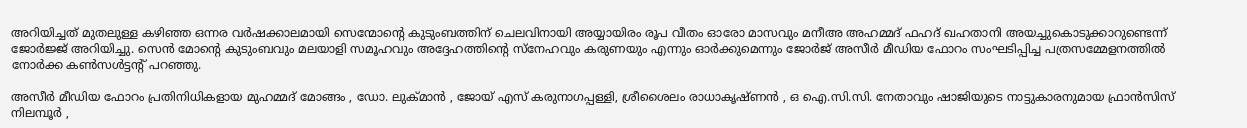അറിയിച്ചത് മുതലുള്ള കഴിഞ്ഞ ഒന്നര വര്‍ഷക്കാലമായി സെന്മോന്റെ കുടുംബത്തിന് ചെലവിനായി അയ്യായിരം രൂപ വീതം ഓരോ മാസവും മനീഅ അഹമ്മദ് ഫഹദ് ഖഹതാനി അയച്ചുകൊടുക്കാറുണ്ടെന്ന് ജോര്‍ജ്ജ് അറിയിച്ചു. സെന്‍ മോന്റെ കുടുംബവും മലയാളി സമൂഹവും അദ്ദേഹത്തിന്റെ സ്‌നേഹവും കരുണയും എന്നും ഓര്‍ക്കുമെന്നും ജോര്‍ജ് അസീര്‍ മീഡിയ ഫോറം സംഘടിപ്പിച്ച പത്രസമ്മേളനത്തില്‍ നോര്‍ക്ക കണ്‍സള്‍ട്ടന്റ് പറഞ്ഞു.

അസീര്‍ മീഡിയ ഫോറം പ്രതിനിധികളായ മുഹമ്മദ് മോങ്ങം , ഡോ. ലുക്മാന്‍ , ജോയ് എസ് കരുനാഗപ്പള്ളി, ശ്രീശൈലം രാധാകൃഷ്ണന്‍ , ഒ ഐ.സി.സി. നേതാവും ഷാജിയുടെ നാട്ടുകാരനുമായ ഫ്രാന്‍സിസ് നിലമ്പൂര്‍ ,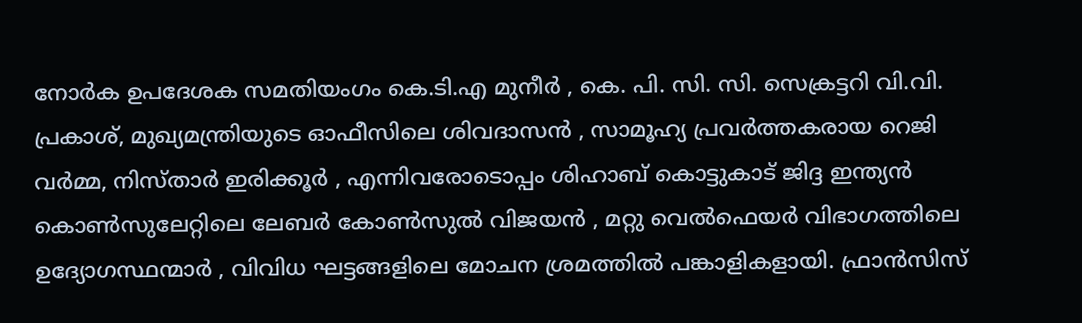നോര്‍ക ഉപദേശക സമതിയംഗം കെ.ടി.എ മുനീര്‍ , കെ. പി. സി. സി. സെക്രട്ടറി വി.വി. പ്രകാശ്, മുഖ്യമന്ത്രിയുടെ ഓഫീസിലെ ശിവദാസന്‍ , സാമൂഹ്യ പ്രവര്‍ത്തകരായ റെജി വര്‍മ്മ, നിസ്താര്‍ ഇരിക്കൂര്‍ , എന്നിവരോടൊപ്പം ശിഹാബ് കൊട്ടുകാട് ജിദ്ദ ഇന്ത്യന്‍ കൊണ്‍സുലേറ്റിലെ ലേബര്‍ കോണ്‍സുല്‍ വിജയന്‍ , മറ്റു വെല്‍ഫെയര്‍ വിഭാഗത്തിലെ ഉദ്യോഗസ്ഥന്മാര്‍ , വിവിധ ഘട്ടങ്ങളിലെ മോചന ശ്രമത്തില്‍ പങ്കാളികളായി. ഫ്രാന്‍സിസ്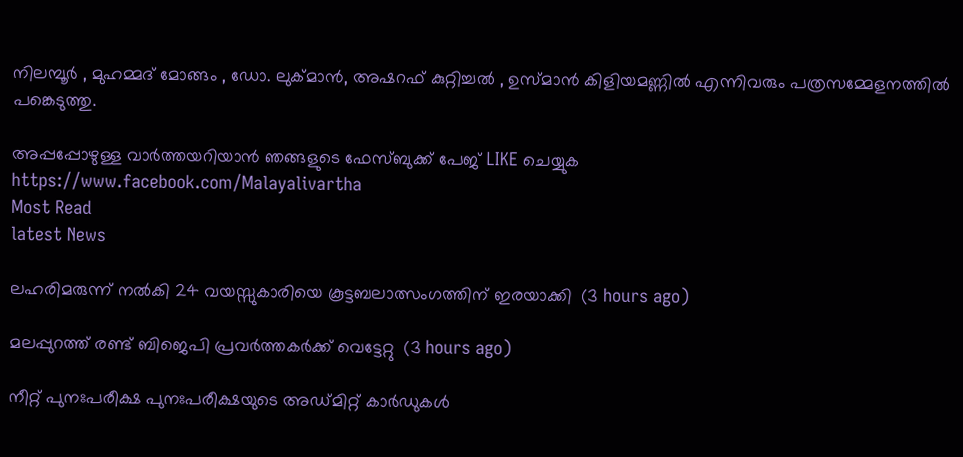നിലമ്പൂര്‍ , മുഹമ്മദ് മോങ്ങം , ഡോ. ലുക്മാന്‍, അഷറഫ് കുറ്റിച്ചല്‍ , ഉസ്മാന്‍ കിളിയമണ്ണില്‍ എന്നിവരും പത്രസമ്മേളനത്തില്‍ പങ്കെടുത്തു.

അപ്പപ്പോഴുള്ള വാര്‍ത്തയറിയാന്‍ ഞങ്ങളുടെ ഫേസ്‌ബുക്ക്‌ പേജ് LIKE ചെയ്യുക
https://www.facebook.com/Malayalivartha
Most Read
latest News

ലഹരിമരുന്ന് നല്‍കി 24 വയസ്സുകാരിയെ കൂട്ടബലാത്സംഗത്തിന് ഇരയാക്കി  (3 hours ago)

മലപ്പുറത്ത് രണ്ട് ബിജെപി പ്രവര്‍ത്തകര്‍ക്ക് വെട്ടേറ്റു  (3 hours ago)

നീറ്റ് പുനഃപരീക്ഷ പുനഃപരീക്ഷയുടെ അഡ്മിറ്റ് കാര്‍ഡുകള്‍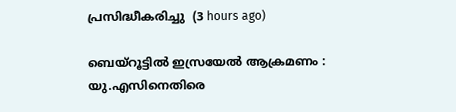പ്രസിദ്ധീകരിച്ചു  (3 hours ago)

ബെയ്‌റൂട്ടില്‍ ഇസ്രയേല്‍ ആക്രമണം : യു.എസിനെതിരെ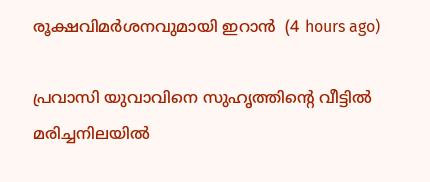രൂക്ഷവിമര്‍ശനവുമായി ഇറാന്‍  (4 hours ago)

പ്രവാസി യുവാവിനെ സുഹൃത്തിന്റെ വീട്ടില്‍ മരിച്ചനിലയില്‍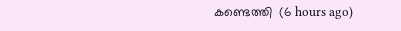കണ്ടെത്തി  (6 hours ago)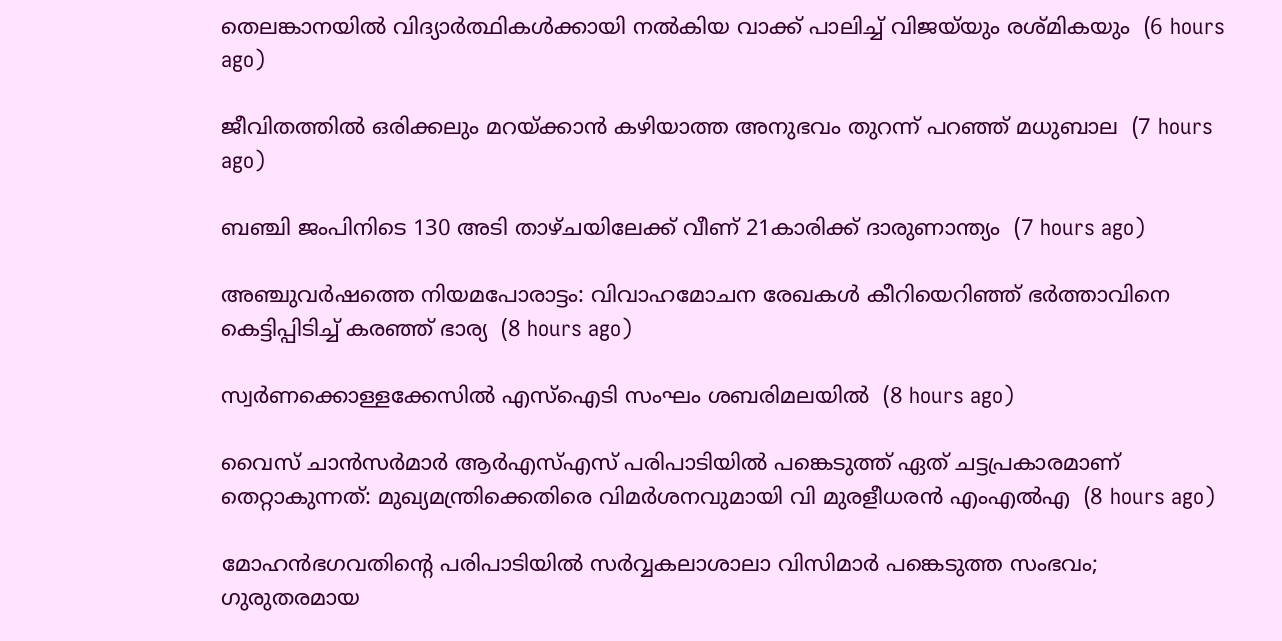തെലങ്കാനയില്‍ വിദ്യാര്‍ത്ഥികള്‍ക്കായി നല്‍കിയ വാക്ക് പാലിച്ച് വിജയ്‌യും രശ്മികയും  (6 hours ago)

ജീവിതത്തില്‍ ഒരിക്കലും മറയ്ക്കാന്‍ കഴിയാത്ത അനുഭവം തുറന്ന് പറഞ്ഞ് മധുബാല  (7 hours ago)

ബഞ്ചി ജംപിനിടെ 130 അടി താഴ്ചയിലേക്ക് വീണ് 21കാരിക്ക് ദാരുണാന്ത്യം  (7 hours ago)

അഞ്ചുവര്‍ഷത്തെ നിയമപോരാട്ടം: വിവാഹമോചന രേഖകള്‍ കീറിയെറിഞ്ഞ് ഭര്‍ത്താവിനെ കെട്ടിപ്പിടിച്ച് കരഞ്ഞ് ഭാര്യ  (8 hours ago)

സ്വര്‍ണക്കൊള്ളക്കേസില്‍ എസ്‌ഐടി സംഘം ശബരിമലയില്‍  (8 hours ago)

വൈസ് ചാന്‍സര്‍മാര്‍ ആര്‍എസ്എസ് പരിപാടിയില്‍ പങ്കെടുത്ത് ഏത് ചട്ടപ്രകാരമാണ് തെറ്റാകുന്നത്: മുഖ്യമന്ത്രിക്കെതിരെ വിമര്‍ശനവുമായി വി മുരളീധരന്‍ എംഎല്‍എ  (8 hours ago)

മോഹന്‍ഭഗവതിന്റെ പരിപാടിയില്‍ സര്‍വ്വകലാശാലാ വിസിമാര്‍ പങ്കെടുത്ത സംഭവം; ഗുരുതരമായ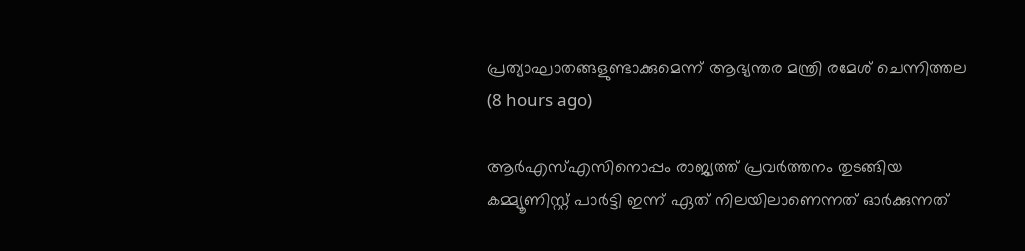പ്രത്യാഘാതങ്ങളുണ്ടാക്കുമെന്ന് ആഭ്യന്തര മന്ത്രി രമേശ് ചെന്നിത്തല  (8 hours ago)

ആര്‍എസ്എസിനൊപ്പം രാജ്യത്ത് പ്രവർത്തനം തുടങ്ങിയ കമ്മ്യൂണിസ്റ്റ് പാർട്ടി ഇന്ന് ഏത് നിലയിലാണെന്നത് ഓർക്കുന്നത്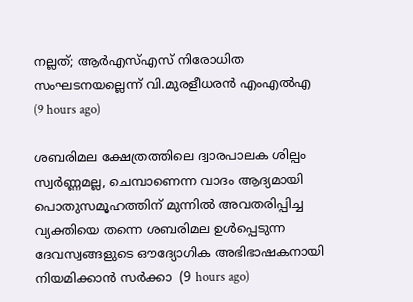നല്ലത്; ആര്‍എസ്എസ് നിരോധിത സംഘടനയല്ലെന്ന് വി.മുരളീധരന്‍ എംഎല്‍എ  (9 hours ago)

ശബരിമല ക്ഷേത്രത്തിലെ ദ്വാരപാലക ശില്പം സ്വർണ്ണമല്ല, ചെമ്പാണെന്ന വാദം ആദ്യമായി പൊതുസമൂഹത്തിന് മുന്നിൽ അവതരിപ്പിച്ച വ്യക്തിയെ തന്നെ ശബരിമല ഉൾപ്പെടുന്ന ദേവസ്വങ്ങളുടെ ഔദ്യോഗിക അഭിഭാഷകനായി നിയമിക്കാൻ സർക്കാ  (9 hours ago)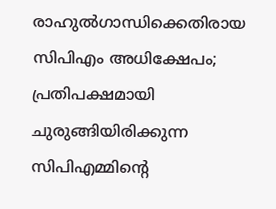രാഹുൽഗാന്ധിക്കെതിരായ സിപിഎം അധിക്ഷേപം; പ്രതിപക്ഷമായി ചുരുങ്ങിയിരിക്കുന്ന സിപിഎമ്മിൻ്റെ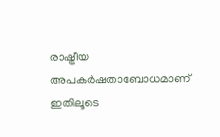രാഷ്ട്രീയ അപകർഷതാബോധമാണ് ഇതിലൂടെ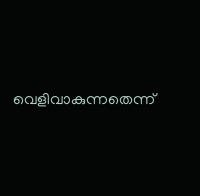വെളിവാകുന്നതെന്ന്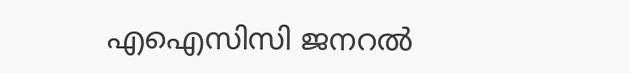എഐസിസി ജനറൽ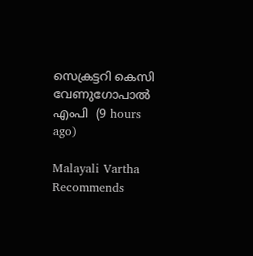സെക്രട്ടറി കെസി വേണുഗോപാൽ എംപി  (9 hours ago)

Malayali Vartha Recommends